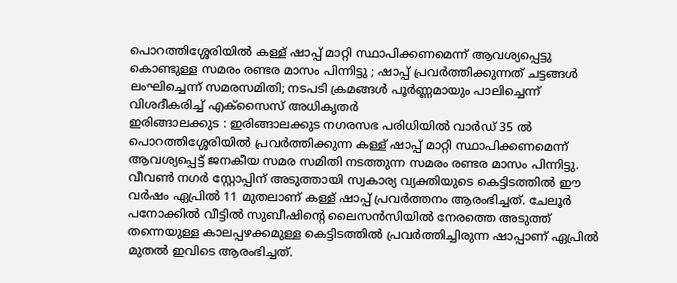പൊറത്തിശ്ശേരിയിൽ കള്ള് ഷാപ്പ് മാറ്റി സ്ഥാപിക്കണമെന്ന് ആവശ്യപ്പെട്ടു കൊണ്ടുള്ള സമരം രണ്ടര മാസം പിന്നിട്ടു ; ഷാപ്പ് പ്രവർത്തിക്കുന്നത് ചട്ടങ്ങൾ ലംഘിച്ചെന്ന് സമരസമിതി; നടപടി ക്രമങ്ങൾ പൂർണ്ണമായും പാലിച്ചെന്ന് വിശദീകരിച്ച് എക്സൈസ് അധികൃതർ
ഇരിങ്ങാലക്കുട : ഇരിങ്ങാലക്കുട നഗരസഭ പരിധിയിൽ വാർഡ് 35 ൽ പൊറത്തിശ്ശേരിയിൽ പ്രവർത്തിക്കുന്ന കള്ള് ഷാപ്പ് മാറ്റി സ്ഥാപിക്കണമെന്ന് ആവശ്യപ്പെട്ട് ജനകീയ സമര സമിതി നടത്തുന്ന സമരം രണ്ടര മാസം പിന്നിട്ടു. വീവൺ നഗർ സ്റ്റോപ്പിന് അടുത്തായി സ്വകാര്യ വ്യക്തിയുടെ കെട്ടിടത്തിൽ ഈ വർഷം ഏപ്രിൽ 11 മുതലാണ് കള്ള് ഷാപ്പ് പ്രവർത്തനം ആരംഭിച്ചത്. ചേലൂർ പനോക്കിൽ വീട്ടിൽ സുബീഷിൻ്റെ ലൈസൻസിയിൽ നേരത്തെ അടുത്ത് തന്നെയുള്ള കാലപ്പഴക്കമുള്ള കെട്ടിടത്തിൽ പ്രവർത്തിച്ചിരുന്ന ഷാപ്പാണ് ഏപ്രിൽ മുതൽ ഇവിടെ ആരംഭിച്ചത്.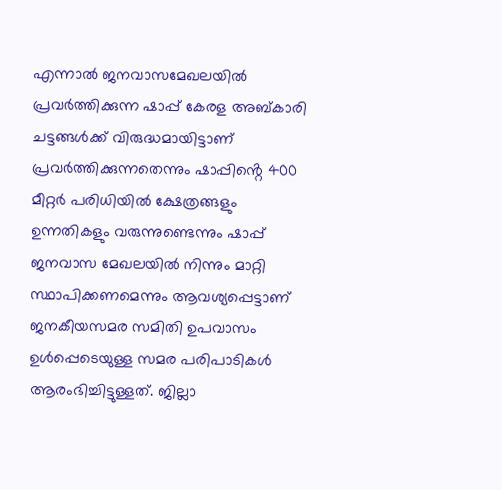എന്നാൽ ജനവാസമേഖലയിൽ പ്രവർത്തിക്കുന്ന ഷാപ്പ് കേരള അബ്കാരി ചട്ടങ്ങൾക്ക് വിരുദ്ധമായിട്ടാണ് പ്രവർത്തിക്കുന്നതെന്നും ഷാപ്പിൻ്റെ 400 മീറ്റർ പരിധിയിൽ ക്ഷേത്രങ്ങളും ഉന്നതികളും വരുന്നുണ്ടെന്നും ഷാപ്പ് ജനവാസ മേഖലയിൽ നിന്നും മാറ്റി സ്ഥാപിക്കണമെന്നും ആവശ്യപ്പെട്ടാണ് ജനകീയസമര സമിതി ഉപവാസം ഉൾപ്പെടെയുള്ള സമര പരിപാടികൾ ആരംഭിച്ചിട്ടുള്ളത്. ജില്ലാ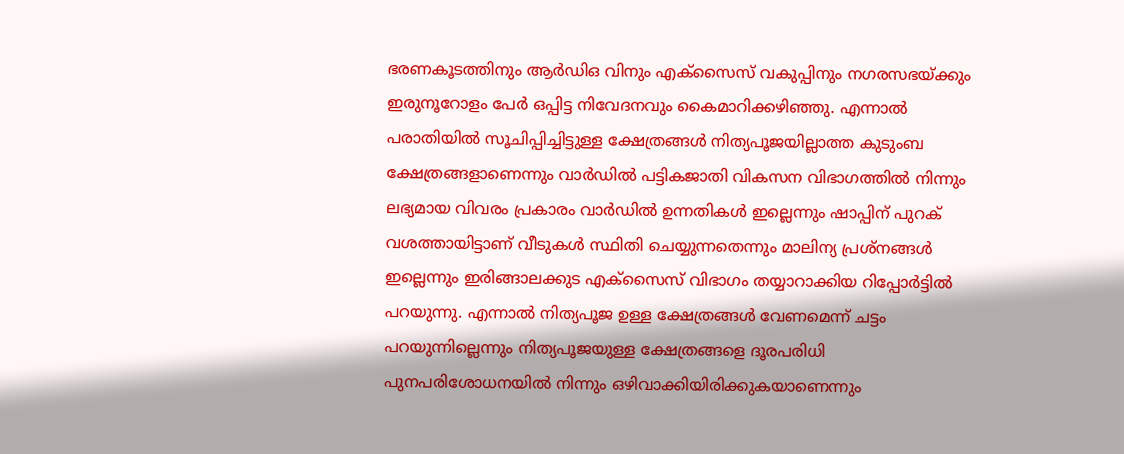ഭരണകൂടത്തിനും ആർഡിഒ വിനും എക്സൈസ് വകുപ്പിനും നഗരസഭയ്ക്കും ഇരുനൂറോളം പേർ ഒപ്പിട്ട നിവേദനവും കൈമാറിക്കഴിഞ്ഞു. എന്നാൽ പരാതിയിൽ സൂചിപ്പിച്ചിട്ടുള്ള ക്ഷേത്രങ്ങൾ നിത്യപൂജയില്ലാത്ത കുടുംബ ക്ഷേത്രങ്ങളാണെന്നും വാർഡിൽ പട്ടികജാതി വികസന വിഭാഗത്തിൽ നിന്നും ലഭ്യമായ വിവരം പ്രകാരം വാർഡിൽ ഉന്നതികൾ ഇല്ലെന്നും ഷാപ്പിന് പുറക് വശത്തായിട്ടാണ് വീടുകൾ സ്ഥിതി ചെയ്യുന്നതെന്നും മാലിന്യ പ്രശ്നങ്ങൾ ഇല്ലെന്നും ഇരിങ്ങാലക്കുട എക്സൈസ് വിഭാഗം തയ്യാറാക്കിയ റിപ്പോർട്ടിൽ പറയുന്നു. എന്നാൽ നിത്യപൂജ ഉള്ള ക്ഷേത്രങ്ങൾ വേണമെന്ന് ചട്ടം പറയുന്നില്ലെന്നും നിത്യപൂജയുള്ള ക്ഷേത്രങ്ങളെ ദൂരപരിധി പുനപരിശോധനയിൽ നിന്നും ഒഴിവാക്കിയിരിക്കുകയാണെന്നും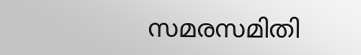സമരസമിതി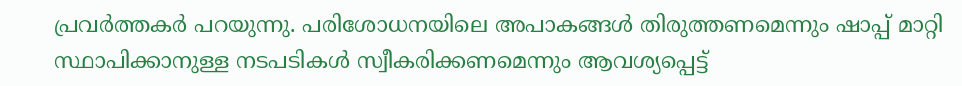പ്രവർത്തകർ പറയുന്നു. പരിശോധനയിലെ അപാകങ്ങൾ തിരുത്തണമെന്നും ഷാപ്പ് മാറ്റി സ്ഥാപിക്കാനുള്ള നടപടികൾ സ്വീകരിക്കണമെന്നും ആവശ്യപ്പെട്ട്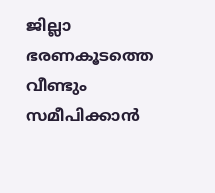ജില്ലാ ഭരണകൂടത്തെ വീണ്ടും സമീപിക്കാൻ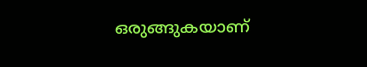ഒരുങ്ങുകയാണ്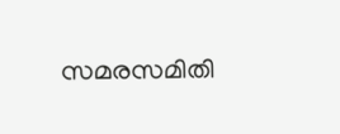സമരസമിതി